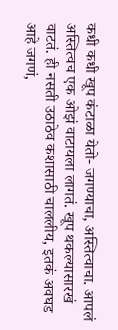कधी कधी खूप कंटाळा येतो- जगण्याचा, अस्तित्वाचा. आपलं अस्तित्वच एक ओझं वाटायला लागतं. खूप थकल्यासारखं वाटतं. ही नसती उठाठेव कशासाठी चाललीय, इतकं अवघड आहे जगणं,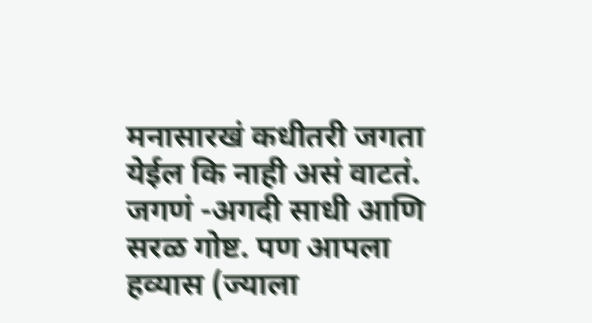मनासारखं कधीतरी जगता येईल कि नाही असं वाटतं. जगणं -अगदी साधी आणि सरळ गोष्ट. पण आपला हव्यास (ज्याला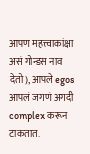आपण महत्त्वाकांक्षा असं गोन्डस नाव देतो), आपले egos आपलं जगणं अगदी complex करून टाकतात.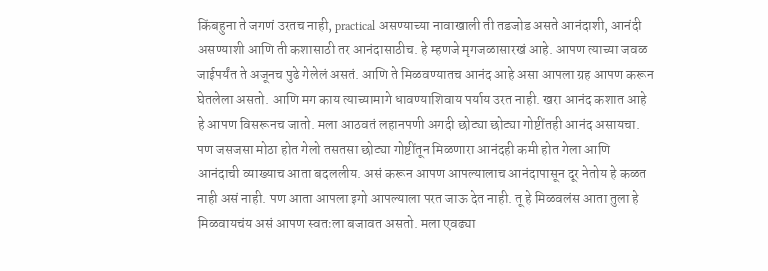किंबहुना ते जगणं उरतच नाही, practical असण्याच्या नावाखाली ती तडजोड असते आनंदाशी, आनंदी असण्याशी आणि ती कशासाठी तर आनंदासाठीच. हे म्हणजे मृगजळासारखं आहे. आपण त्याच्या जवळ जाईपर्यंत ते अजूनच पुढे गेलेलं असतं. आणि ते मिळवण्यातच आनंद आहे असा आपला ग्रह आपण करून घेतलेला असतो. आणि मग काय त्याच्यामागे धावण्याशिवाय पर्याय उरत नाही. खरा आनंद कशात आहे हे आपण विसरूनच जातो. मला आठवतं लहानपणी अगदी छोट्या छोट्या गोष्टींतही आनंद असायचा. पण जसजसा मोठा होत गेलो तसतसा छोट्या गोष्टींतून मिळणारा आनंदही कमी होत गेला आणि आनंदाची व्याख्याच आता बदललीय. असं करून आपण आपल्यालाच आनंदापासून दूर नेतोय हे कळत नाही असं नाही. पण आता आपला इगो आपल्याला परत जाऊ देत नाही. तू हे मिळवलंस आता तुला हे मिळवायचंय असं आपण स्वतःला बजावत असतो. मला एवढ्या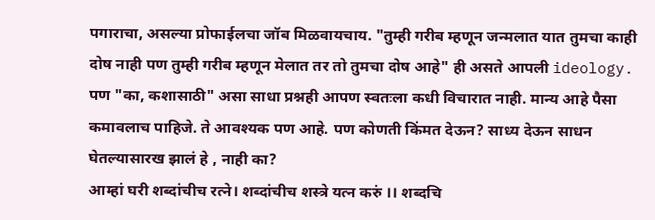पगाराचा, असल्या प्रोफाईलचा जॉब मिळवायचाय. "तुम्ही गरीब म्हणून जन्मलात यात तुमचा काही दोष नाही पण तुम्ही गरीब म्हणून मेलात तर तो तुमचा दोष आहे" ही असते आपली ideology. पण "का, कशासाठी" असा साधा प्रश्नही आपण स्वतःला कधी विचारात नाही. मान्य आहे पैसा कमावलाच पाहिजे. ते आवश्यक पण आहे. पण कोणती किंमत देऊन? साध्य देऊन साधन घेतल्यासारख झालं हे , नाही का?
आम्हां घरी शब्दांचीच रत्ने। शब्दांचीच शस्त्रे यत्न करुं ।। शब्दचि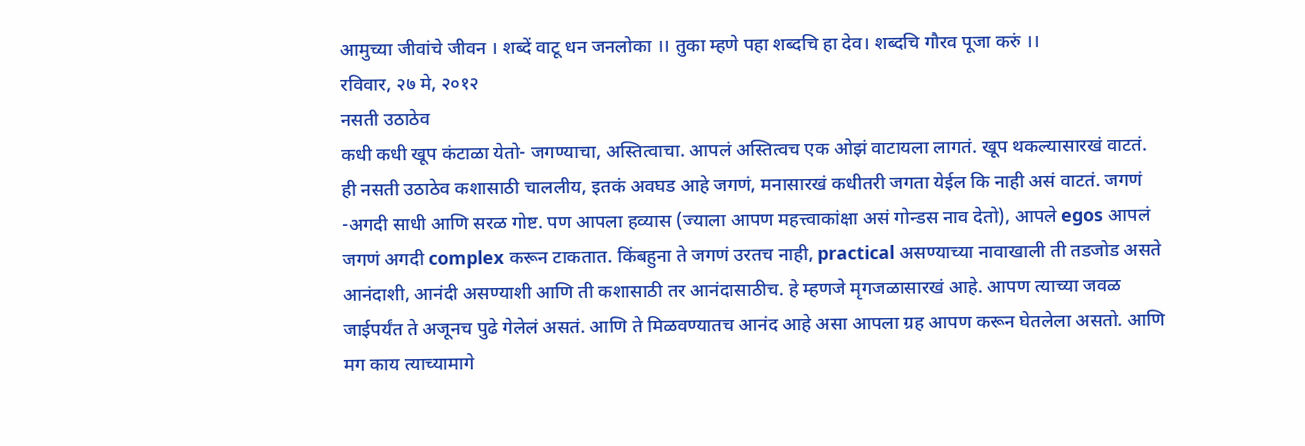आमुच्या जीवांचे जीवन । शब्दें वाटू धन जनलोका ।। तुका म्हणे पहा शब्दचि हा देव। शब्दचि गौरव पूजा करुं ।।
रविवार, २७ मे, २०१२
नसती उठाठेव
कधी कधी खूप कंटाळा येतो- जगण्याचा, अस्तित्वाचा. आपलं अस्तित्वच एक ओझं वाटायला लागतं. खूप थकल्यासारखं वाटतं. ही नसती उठाठेव कशासाठी चाललीय, इतकं अवघड आहे जगणं, मनासारखं कधीतरी जगता येईल कि नाही असं वाटतं. जगणं -अगदी साधी आणि सरळ गोष्ट. पण आपला हव्यास (ज्याला आपण महत्त्वाकांक्षा असं गोन्डस नाव देतो), आपले egos आपलं जगणं अगदी complex करून टाकतात. किंबहुना ते जगणं उरतच नाही, practical असण्याच्या नावाखाली ती तडजोड असते आनंदाशी, आनंदी असण्याशी आणि ती कशासाठी तर आनंदासाठीच. हे म्हणजे मृगजळासारखं आहे. आपण त्याच्या जवळ जाईपर्यंत ते अजूनच पुढे गेलेलं असतं. आणि ते मिळवण्यातच आनंद आहे असा आपला ग्रह आपण करून घेतलेला असतो. आणि मग काय त्याच्यामागे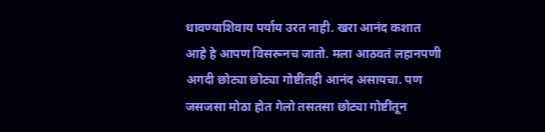धावण्याशिवाय पर्याय उरत नाही. खरा आनंद कशात आहे हे आपण विसरूनच जातो. मला आठवतं लहानपणी अगदी छोट्या छोट्या गोष्टींतही आनंद असायचा. पण जसजसा मोठा होत गेलो तसतसा छोट्या गोष्टींतून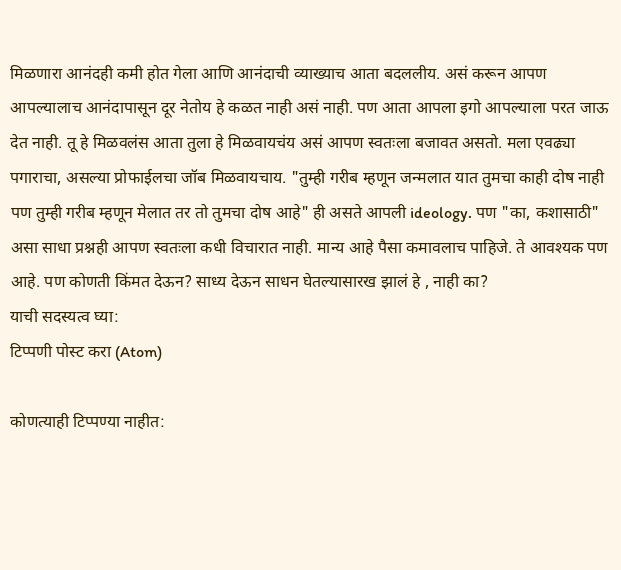मिळणारा आनंदही कमी होत गेला आणि आनंदाची व्याख्याच आता बदललीय. असं करून आपण आपल्यालाच आनंदापासून दूर नेतोय हे कळत नाही असं नाही. पण आता आपला इगो आपल्याला परत जाऊ देत नाही. तू हे मिळवलंस आता तुला हे मिळवायचंय असं आपण स्वतःला बजावत असतो. मला एवढ्या पगाराचा, असल्या प्रोफाईलचा जॉब मिळवायचाय. "तुम्ही गरीब म्हणून जन्मलात यात तुमचा काही दोष नाही पण तुम्ही गरीब म्हणून मेलात तर तो तुमचा दोष आहे" ही असते आपली ideology. पण "का, कशासाठी" असा साधा प्रश्नही आपण स्वतःला कधी विचारात नाही. मान्य आहे पैसा कमावलाच पाहिजे. ते आवश्यक पण आहे. पण कोणती किंमत देऊन? साध्य देऊन साधन घेतल्यासारख झालं हे , नाही का?
याची सदस्यत्व घ्या:
टिप्पणी पोस्ट करा (Atom)

कोणत्याही टिप्पण्या नाहीत: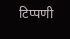टिप्पणी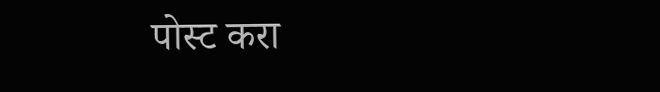पोस्ट करा